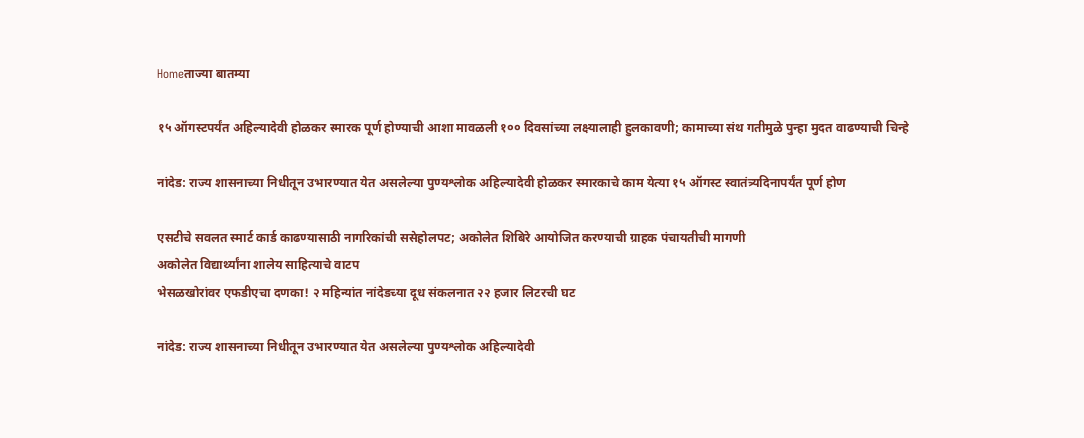Homeताज्या बातम्या

१५ ऑगस्टपर्यंत अहिल्यादेवी होळकर स्मारक पूर्ण होण्याची आशा मावळली १०० दिवसांच्या लक्ष्यालाही हुलकावणी; कामाच्या संथ गतीमुळे पुन्हा मुदत वाढण्याची चिन्हे

नांदेड: राज्य शासनाच्या निधीतून उभारण्यात येत असलेल्या पुण्यश्लोक अहिल्यादेवी होळकर स्मारकाचे काम येत्या १५ ऑगस्ट स्वातंत्र्यदिनापर्यंत पूर्ण होण

एसटीचे सवलत स्मार्ट कार्ड काढण्यासाठी नागरिकांची ससेहोलपट; अकोलेत शिबिरे आयोजित करण्याची ग्राहक पंचायतीची मागणी
अकोलेत विद्यार्थ्यांना शालेय साहित्याचे वाटप
भेसळखोरांवर एफडीएचा दणका! २ महिन्यांत नांदेडच्या दूध संकलनात २२ हजार लिटरची घट

नांदेड: राज्य शासनाच्या निधीतून उभारण्यात येत असलेल्या पुण्यश्लोक अहिल्यादेवी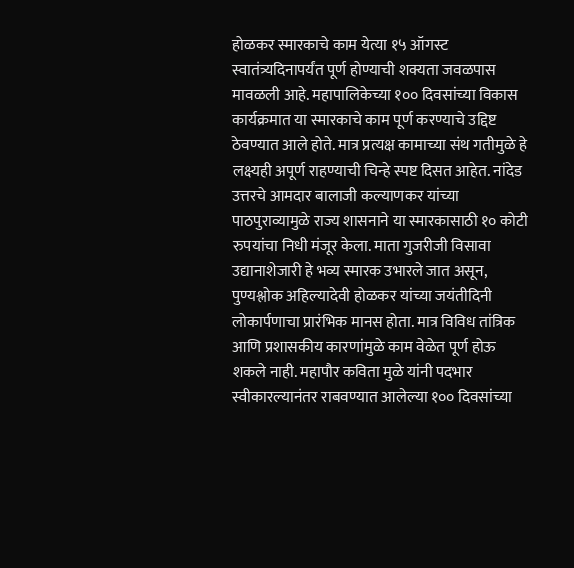होळकर स्मारकाचे काम येत्या १५ ऑगस्ट स्वातंत्र्यदिनापर्यंत पूर्ण होण्याची शक्यता जवळपास मावळली आहे. महापालिकेच्या १०० दिवसांच्या विकास कार्यक्रमात या स्मारकाचे काम पूर्ण करण्याचे उद्दिष्ट ठेवण्यात आले होते. मात्र प्रत्यक्ष कामाच्या संथ गतीमुळे हे लक्ष्यही अपूर्ण राहण्याची चिन्हे स्पष्ट दिसत आहेत. नांदेड उत्तरचे आमदार बालाजी कल्याणकर यांच्या पाठपुराव्यामुळे राज्य शासनाने या स्मारकासाठी १० कोटी रुपयांचा निधी मंजूर केला. माता गुजरीजी विसावा उद्यानाशेजारी हे भव्य स्मारक उभारले जात असून, पुण्यश्लोक अहिल्यादेवी होळकर यांच्या जयंतीदिनी लोकार्पणाचा प्रारंभिक मानस होता. मात्र विविध तांत्रिक आणि प्रशासकीय कारणांमुळे काम वेळेत पूर्ण होऊ शकले नाही. महापौर कविता मुळे यांनी पदभार स्वीकारल्यानंतर राबवण्यात आलेल्या १०० दिवसांच्या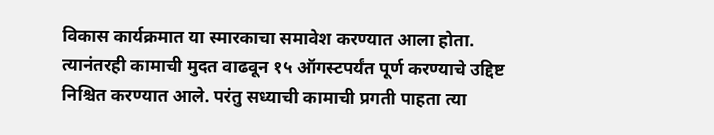विकास कार्यक्रमात या स्मारकाचा समावेश करण्यात आला होता. त्यानंतरही कामाची मुदत वाढवून १५ ऑगस्टपर्यंत पूर्ण करण्याचे उद्दिष्ट निश्चित करण्यात आले. परंतु सध्याची कामाची प्रगती पाहता त्या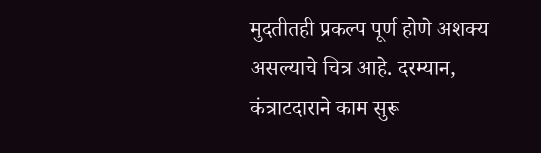मुदतीतही प्रकल्प पूर्ण होणे अशक्य असल्याचे चित्र आहे. दरम्यान, कंत्राटदाराने काम सुरू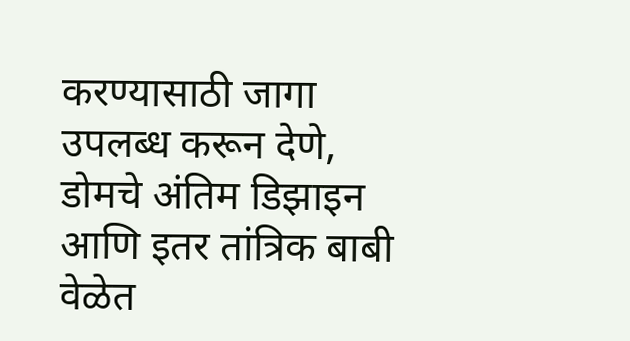करण्यासाठी जागा उपलब्ध करून देणे, डोमचे अंतिम डिझाइन आणि इतर तांत्रिक बाबी वेळेत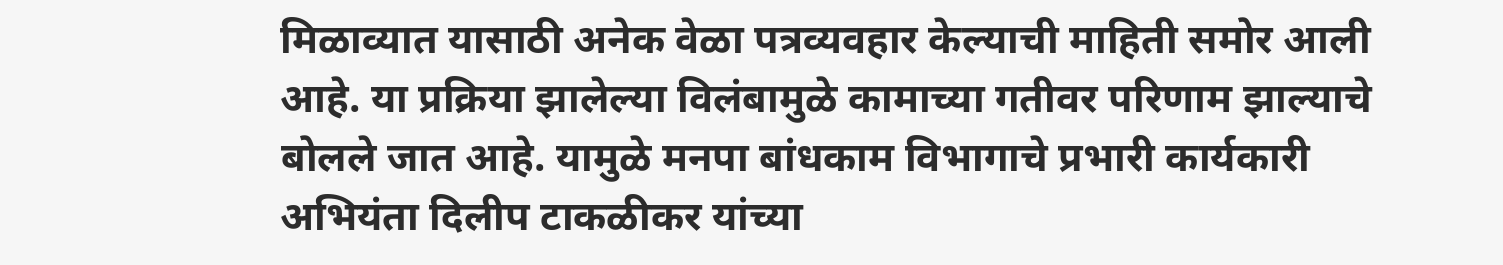मिळाव्यात यासाठी अनेक वेळा पत्रव्यवहार केल्याची माहिती समोर आली आहे. या प्रक्रिया झालेल्या विलंबामुळे कामाच्या गतीवर परिणाम झाल्याचे बोलले जात आहे. यामुळे मनपा बांधकाम विभागाचे प्रभारी कार्यकारी अभियंता दिलीप टाकळीकर यांच्या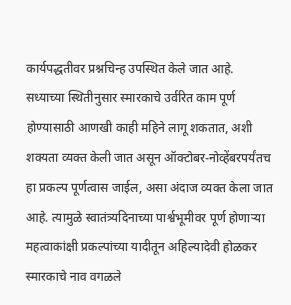कार्यपद्धतीवर प्रश्नचिन्ह उपस्थित केले जात आहे. सध्याच्या स्थितीनुसार स्मारकाचे उर्वरित काम पूर्ण होण्यासाठी आणखी काही महिने लागू शकतात, अशी शक्यता व्यक्त केली जात असून ऑक्टोबर-नोव्हेंबरपर्यंतच हा प्रकल्प पूर्णत्वास जाईल, असा अंदाज व्यक्त केला जात आहे. त्यामुळे स्वातंत्र्यदिनाच्या पार्श्वभूमीवर पूर्ण होणाऱ्या महत्वाकांक्षी प्रकल्पांच्या यादीतून अहिल्यादेवी होळकर स्मारकाचे नाव वगळले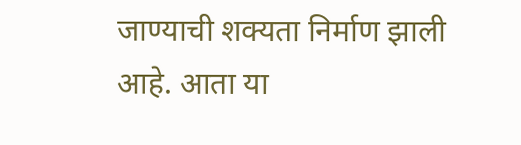जाण्याची शक्यता निर्माण झाली आहे. आता या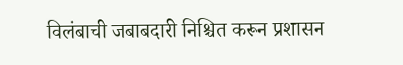विलंबाची जबाबदारी निश्चित करून प्रशासन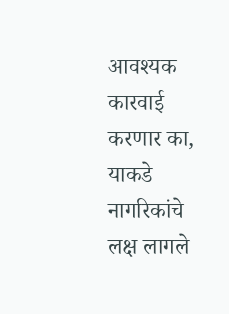आवश्यक कारवाई करणार का, याकडे नागरिकांचे लक्ष लागले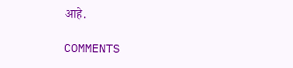आहे.

COMMENTS